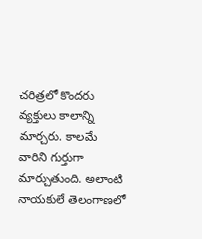చరిత్రలో కొందరు వ్యక్తులు కాలాన్ని మార్చరు. కాలమే వారిని గుర్తుగా మార్చుతుంది. అలాంటి నాయకులే తెలంగాణలో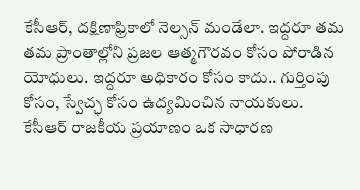కేసీఆర్, దక్షిణాఫ్రికాలో నెల్సన్ మండేలా. ఇద్దరూ తమ తమ ప్రాంతాల్లోని ప్రజల ఆత్మగౌరవం కోసం పోరాడిన యోధులు. ఇద్దరూ అధికారం కోసం కాదు.. గుర్తింపు కోసం, స్వేచ్ఛ కోసం ఉద్యమించిన నాయకులు.
కేసీఆర్ రాజకీయ ప్రయాణం ఒక సాధారణ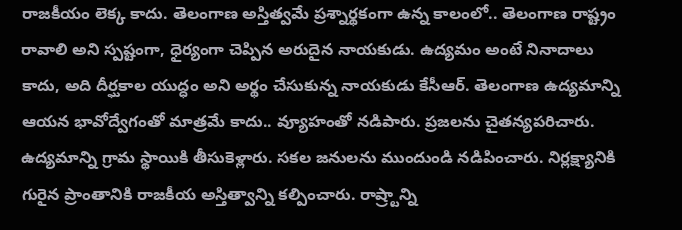రాజకీయం లెక్క కాదు. తెలంగాణ అస్తిత్వమే ప్రశ్నార్థకంగా ఉన్న కాలంలో.. తెలంగాణ రాష్ట్రం రావాలి అని స్పష్టంగా, ధైర్యంగా చెప్పిన అరుదైన నాయకుడు. ఉద్యమం అంటే నినాదాలు కాదు, అది దీర్ఘకాల యుద్ధం అని అర్థం చేసుకున్న నాయకుడు కేసీఆర్. తెలంగాణ ఉద్యమాన్ని ఆయన భావోద్వేగంతో మాత్రమే కాదు.. వ్యూహంతో నడిపారు. ప్రజలను చైతన్యపరిచారు. ఉద్యమాన్ని గ్రామ స్థాయికి తీసుకెళ్లారు. సకల జనులను ముందుండి నడిపించారు. నిర్లక్ష్యానికి గురైన ప్రాంతానికి రాజకీయ అస్తిత్వాన్ని కల్పించారు. రాష్ర్టాన్ని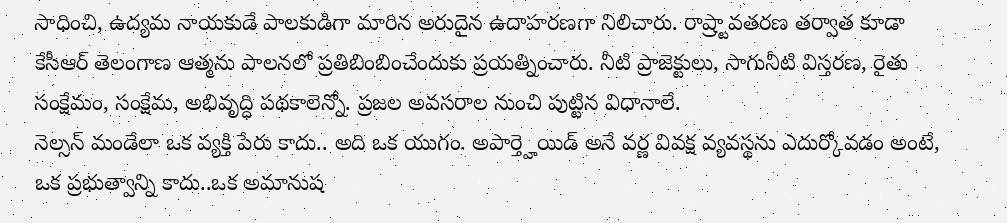సాధించి, ఉద్యమ నాయకుడే పాలకుడిగా మారిన అరుదైన ఉదాహరణగా నిలిచారు. రాష్ర్టావతరణ తర్వాత కూడా కేసీఆర్ తెలంగాణ ఆత్మను పాలనలో ప్రతిబింబించేందుకు ప్రయత్నించారు. నీటి ప్రాజెక్టులు, సాగునీటి విస్తరణ, రైతు సంక్షేమం, సంక్షేమ, అభివృద్ధి పథకాలెన్నో. ప్రజల అవసరాల నుంచి పుట్టిన విధానాలే.
నెల్సన్ మండేలా ఒక వ్యక్తి పేరు కాదు.. అది ఒక యుగం. అపార్త్హెయిడ్ అనే వర్ణ వివక్ష వ్యవస్థను ఎదుర్కోవడం అంటే, ఒక ప్రభుత్వాన్ని కాదు..ఒక అమానుష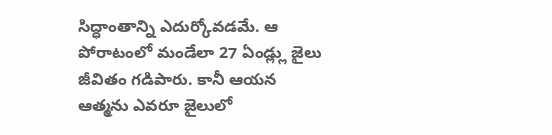సిద్ధాంతాన్ని ఎదుర్కోవడమే. ఆ పోరాటంలో మండేలా 27 ఏండ్ల్లు జైలు జీవితం గడిపారు. కానీ ఆయన ఆత్మను ఎవరూ జైలులో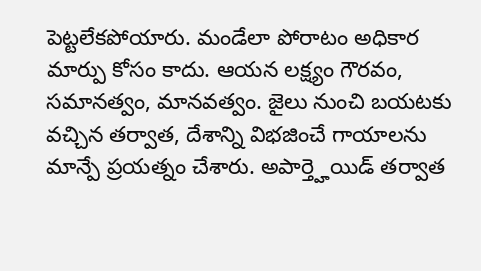పెట్టలేకపోయారు. మండేలా పోరాటం అధికార మార్పు కోసం కాదు. ఆయన లక్ష్యం గౌరవం, సమానత్వం, మానవత్వం. జైలు నుంచి బయటకు వచ్చిన తర్వాత, దేశాన్ని విభజించే గాయాలను మాన్పే ప్రయత్నం చేశారు. అపార్త్హెయిడ్ తర్వాత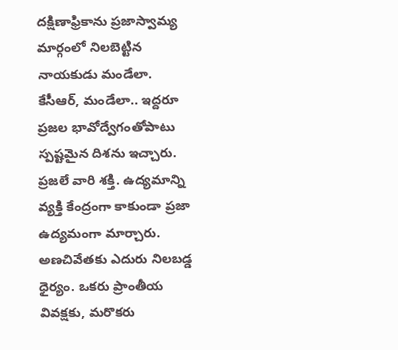దక్షిణాఫ్రికాను ప్రజాస్వామ్య మార్గంలో నిలబెట్టిన నాయకుడు మండేలా.
కేసీఆర్, మండేలా.. ఇద్దరూ ప్రజల భావోద్వేగంతోపాటు స్పష్టమైన దిశను ఇచ్చారు. ప్రజలే వారి శక్తి. ఉద్యమాన్ని వ్యక్తి కేంద్రంగా కాకుండా ప్రజా ఉద్యమంగా మార్చారు. అణచివేతకు ఎదురు నిలబడ్డ ధైర్యం. ఒకరు ప్రాంతీయ వివక్షకు, మరొకరు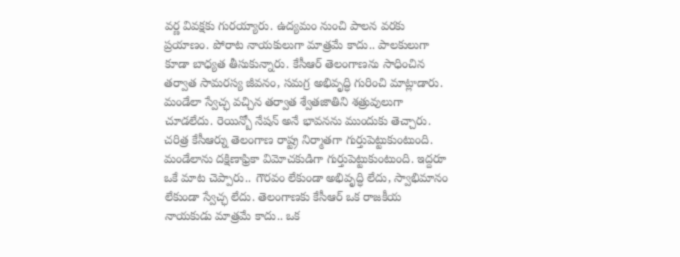వర్ణ వివక్షకు గురయ్యారు. ఉద్యమం నుంచి పాలన వరకు ప్రయాణం. పోరాట నాయకులుగా మాత్రమే కాదు.. పాలకులుగా కూడా బాధ్యత తీసుకున్నారు. కేసీఆర్ తెలంగాణను సాధించిన తర్వాత సామరస్య జీవనం, సమగ్ర అభివృద్ధి గురించి మాట్లాడారు. మండేలా స్వేచ్ఛ వచ్చిన తర్వాత శ్వేతజాతిని శత్రువులుగా చూడలేదు. రెయిన్బో నేషన్ అనే భావనను ముందుకు తెచ్చారు. చరిత్ర కేసీఆర్ను తెలంగాణ రాష్ట్ర నిర్మాతగా గుర్తుపెట్టుకుంటుంది. మండేలాను దక్షిణాఫ్రికా విమోచకుడిగా గుర్తుపెట్టుకుంటుంది. ఇద్దరూ ఒకే మాట చెప్పారు.. గౌరవం లేకుండా అభివృద్ధి లేదు, స్వాభిమానం లేకుండా స్వేచ్ఛ లేదు. తెలంగాణకు కేసీఆర్ ఒక రాజకీయ నాయకుడు మాత్రమే కాదు.. ఒక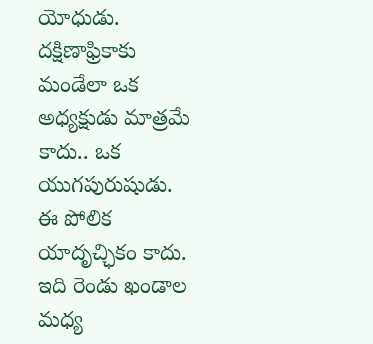యోధుడు. దక్షిణాఫ్రికాకు మండేలా ఒక అధ్యక్షుడు మాత్రమే కాదు.. ఒక యుగపురుషుడు. ఈ పోలిక యాదృచ్ఛికం కాదు. ఇది రెండు ఖండాల మధ్య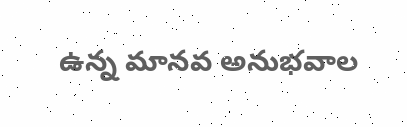ఉన్న మానవ అనుభవాల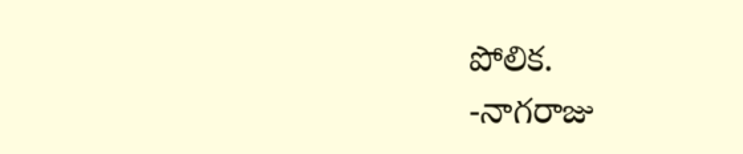పోలిక.
-నాగరాజు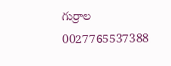గుర్రాల
0027765537388